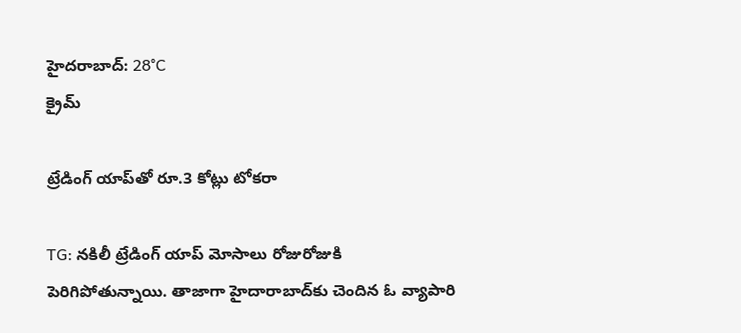హైదరాబాద్: 28°C
క్రైమ్

ట్రేడింగ్ యాప్‌తో రూ.3 కోట్లు టోకరా

TG: నకిలీ ట్రేడింగ్ యాప్ మోసాలు రోజురోజుకి పెరిగిపోతున్నాయి. తాజాగా హైదారాబాద్‌కు చెందిన ఓ వ్యాపారి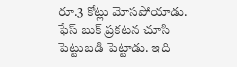రూ.3 కోట్లు మోసపోయాడు. ఫేస్ బుక్ ప్రకటన చూసి పెట్టుబడి పెట్టాడు. ఇది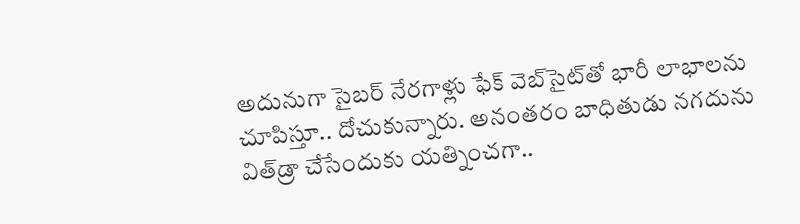అదునుగా సైబర్ నేరగాళ్లు ఫేక్ వెబ్‌సైట్‌తో భారీ లాభాలను చూపిస్తూ.. దోచుకున్నారు. అనంతరం బాధితుడు నగదును విత్‌డ్రా చేసేందుకు యత్నించగా..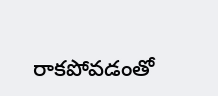రాకపోవడంతో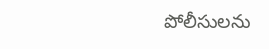పోలీసులను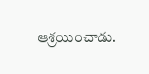ఆశ్రయించాడు.